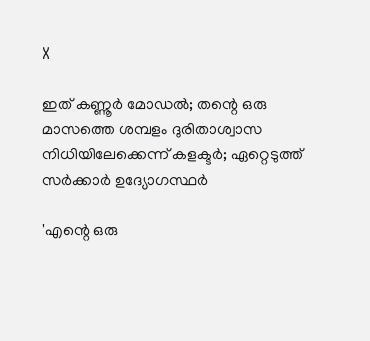X

ഇത് കണ്ണൂര്‍ മോഡല്‍; തന്റെ ഒരു മാസത്തെ ശമ്പളം ദുരിതാശ്വാസ നിധിയിലേക്കെന്ന് കളക്ടര്‍; ഏറ്റെടുത്ത് സര്‍ക്കാര്‍ ഉദ്യോഗസ്ഥര്‍

'എന്റെ ഒരു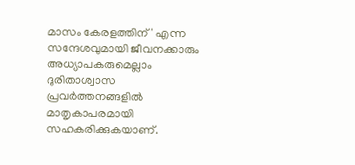മാസം കേരളത്തിന് ' എന്ന സന്ദേശവുമായി ജീവനക്കാരും അധ്യാപകരുമെല്ലാം ദുരിതാശ്വാസ പ്രവർത്തനങ്ങളിൽ മാതൃകാപരമായി സഹകരിക്കുകയാണ്.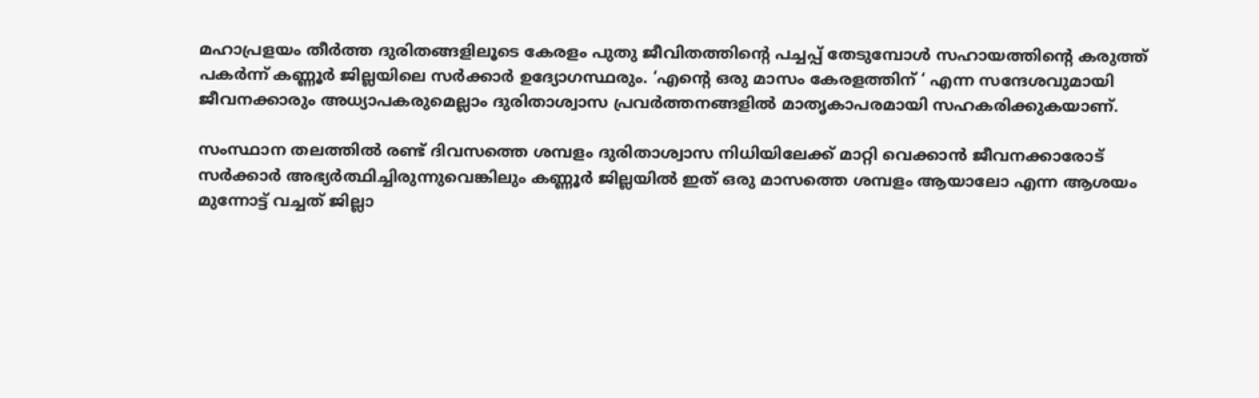മഹാപ്രളയം തീർത്ത ദുരിതങ്ങളിലൂടെ കേരളം പുതു ജീവിതത്തിന്റെ പച്ചപ്പ് തേടുമ്പോൾ സഹായത്തിന്റെ കരുത്ത് പകർന്ന് കണ്ണൂർ ജില്ലയിലെ സർക്കാർ ഉദ്യോഗസ്ഥരും. ‘എന്റെ ഒരു മാസം കേരളത്തിന് ‘ എന്ന സന്ദേശവുമായി ജീവനക്കാരും അധ്യാപകരുമെല്ലാം ദുരിതാശ്വാസ പ്രവർത്തനങ്ങളിൽ മാതൃകാപരമായി സഹകരിക്കുകയാണ്.

സംസ്ഥാന തലത്തിൽ രണ്ട് ദിവസത്തെ ശമ്പളം ദുരിതാശ്വാസ നിധിയിലേക്ക് മാറ്റി വെക്കാൻ ജീവനക്കാരോട് സർക്കാർ അഭ്യർത്ഥിച്ചിരുന്നുവെങ്കിലും കണ്ണൂർ ജില്ലയിൽ ഇത് ഒരു മാസത്തെ ശമ്പളം ആയാലോ എന്ന ആശയം മുന്നോട്ട് വച്ചത് ജില്ലാ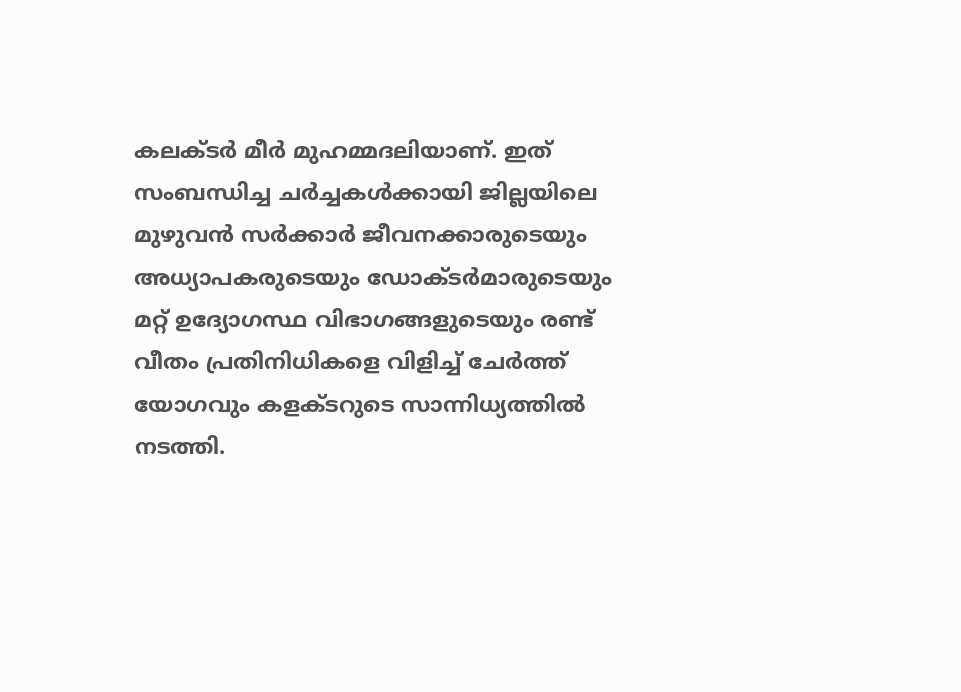കലക്ടർ മീർ മുഹമ്മദലിയാണ്. ഇത് സംബന്ധിച്ച ചർച്ചകൾക്കായി ജില്ലയിലെ മുഴുവൻ സർക്കാർ ജീവനക്കാരുടെയും അധ്യാപകരുടെയും ഡോക്ടർമാരുടെയും മറ്റ് ഉദ്യോഗസ്ഥ വിഭാഗങ്ങളുടെയും രണ്ട് വീതം പ്രതിനിധികളെ വിളിച്ച് ചേർത്ത് യോഗവും കളക്ടറുടെ സാന്നിധ്യത്തിൽ നടത്തി.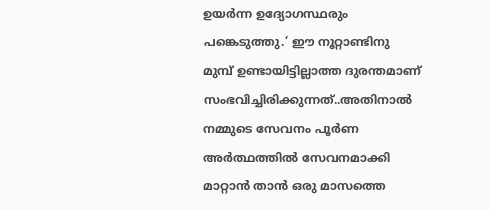ഉയർന്ന ഉദ്യോഗസ്ഥരും പങ്കെടുത്തു.’ ഈ നൂറ്റാണ്ടിനു മുമ്പ് ഉണ്ടായിട്ടില്ലാത്ത ദുരന്തമാണ് സംഭവിച്ചിരിക്കുന്നത്..അതിനാൽ നമ്മുടെ സേവനം പൂർണ അർത്ഥത്തിൽ സേവനമാക്കി മാറ്റാൻ താൻ ഒരു മാസത്തെ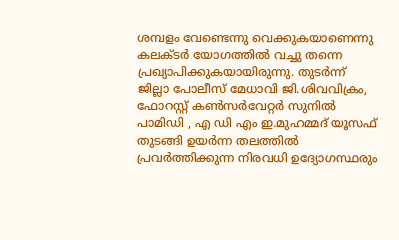ശമ്പളം വേണ്ടെന്നു വെക്കുകയാണെന്നു കലക്ടർ യോഗത്തിൽ വച്ചു തന്നെ പ്രഖ്യാപിക്കുകയായിരുന്നു. തുടർന്ന് ജില്ലാ പോലീസ് മേധാവി ജി.ശിവവിക്രം, ഫോറസ്റ്റ് കൺസർവേറ്റർ സുനിൽ പാമിഡി , എ ഡി എം ഇ.മുഹമ്മദ് യൂസഫ് തുടങ്ങി ഉയർന്ന തലത്തിൽ പ്രവർത്തിക്കുന്ന നിരവധി ഉദ്യോഗസ്ഥരും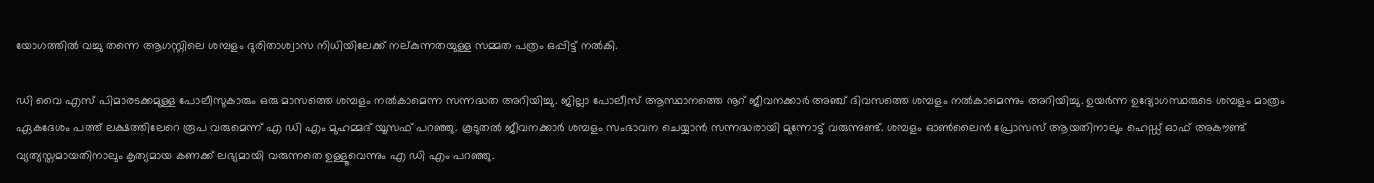യോഗത്തിൽ വച്ചു തന്നെ ആഗസ്റ്റിലെ ശമ്പളം ദുരിതാശ്വാസ നിധിയിലേക്ക് നല്കുന്നതയുള്ള സമ്മത പത്രം ഒപ്പിട്ട് നൽകി.

ഡി വൈ എസ് പിമാരടക്കമുള്ള പോലീസുകാരും ഒരു മാസത്തെ ശമ്പളം നൽകാമെന്ന സന്നദ്ധത അറിയിച്ചു. ജില്ലാ പോലീസ് ആസ്ഥാനത്തെ നൂറ് ജീവനക്കാർ അഞ്ച് ദിവസത്തെ ശമ്പളം നൽകാമെന്നും അറിയിച്ചു. ഉയർന്ന ഉദ്യോഗസ്ഥരുടെ ശമ്പളം മാത്രം ഏകദേശം പത്ത് ലക്ഷത്തിലേറെ രൂപ വരുമെന്ന് എ ഡി എം മുഹമ്മദ് യൂസഫ് പറഞ്ഞു. കൂടുതൽ ജീവനക്കാർ ശമ്പളം സംഭാവന ചെയ്യാൻ സന്നദ്ധരായി മുന്നോട്ട് വരുന്നുണ്ട്. ശമ്പളം ഓൺലൈൻ പ്രോസസ് ആയതിനാലും ഹെഡ്ഡ് ഓഫ് അകൗണ്ട് വ്യത്യസ്തമായതിനാലും കൃത്യമായ കണക്ക് ലഭ്യമായി വരുന്നതെ ഉള്ളൂവെന്നും എ ഡി എം പറഞ്ഞു.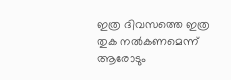ഇത്ര ദിവസത്തെ ഇത്ര തുക നൽകണമെന്ന് ആരോടും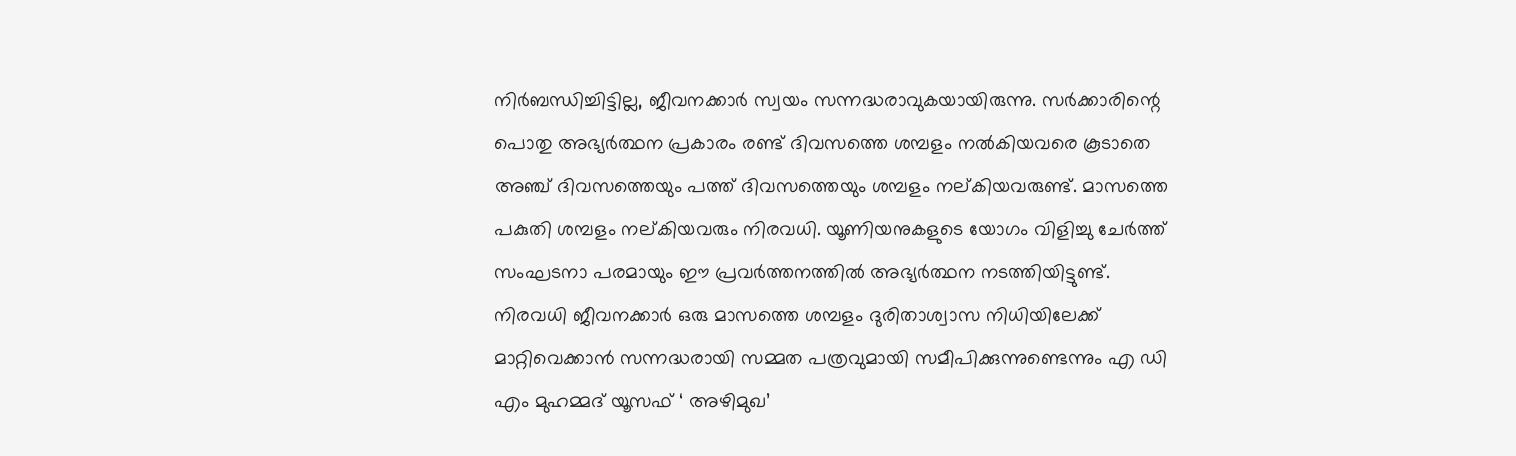നിർബന്ധിച്ചിട്ടില്ല, ജീവനക്കാർ സ്വയം സന്നദ്ധരാവുകയായിരുന്നു. സർക്കാരിന്റെ പൊതു അഭ്യർത്ഥന പ്രകാരം രണ്ട് ദിവസത്തെ ശമ്പളം നൽകിയവരെ കൂടാതെ അഞ്ച് ദിവസത്തെയും പത്ത് ദിവസത്തെയും ശമ്പളം നല്കിയവരുണ്ട്. മാസത്തെ പകുതി ശമ്പളം നല്കിയവരും നിരവധി. യൂണിയനുകളുടെ യോഗം വിളിച്ചു ചേർത്ത് സംഘടനാ പരമായും ഈ പ്രവർത്തനത്തിൽ അഭ്യർത്ഥന നടത്തിയിട്ടുണ്ട്. നിരവധി ജീവനക്കാർ ഒരു മാസത്തെ ശമ്പളം ദുരിതാശ്വാസ നിധിയിലേക്ക് മാറ്റിവെക്കാൻ സന്നദ്ധരായി സമ്മത പത്രവുമായി സമീപിക്കുന്നുണ്ടെന്നും എ ഡി എം മുഹമ്മദ് യൂസഫ് ‘ അഴിമുഖ’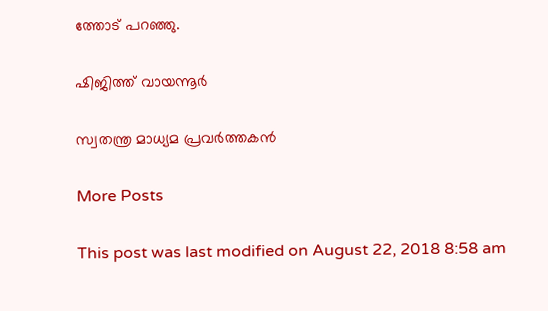ത്തോട് പറഞ്ഞു.

ഷിജിത്ത് വായന്നൂര്‍

സ്വതന്ത്ര മാധ്യമ പ്രവര്‍ത്തകന്‍

More Posts

This post was last modified on August 22, 2018 8:58 am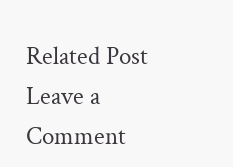Related Post
Leave a Comment